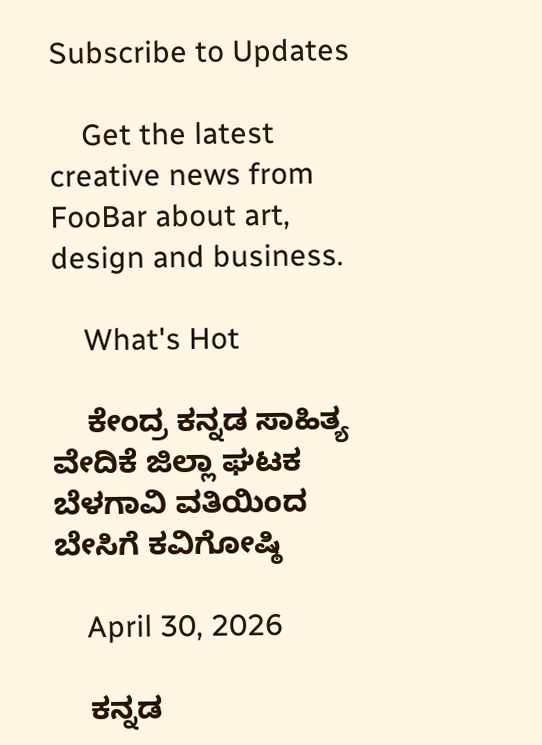Subscribe to Updates

    Get the latest creative news from FooBar about art, design and business.

    What's Hot

    ಕೇಂದ್ರ ಕನ್ನಡ ಸಾಹಿತ್ಯ ವೇದಿಕೆ ಜಿಲ್ಲಾ ಘಟಕ ಬೆಳಗಾವಿ ವತಿಯಿಂದ ಬೇಸಿಗೆ ಕವಿಗೋಷ್ಠಿ

    April 30, 2026

    ಕನ್ನಡ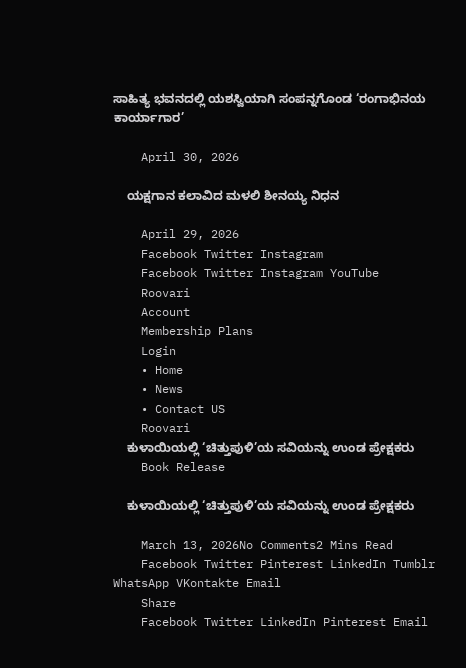ಸಾಹಿತ್ಯ ಭವನದಲ್ಲಿ ಯಶಸ್ವಿಯಾಗಿ ಸಂಪನ್ನಗೊಂಡ ‘ರಂಗಾಭಿನಯ ಕಾರ್ಯಾಗಾರ’

    April 30, 2026

    ಯಕ್ಷಗಾನ ಕಲಾವಿದ ಮಳಲಿ ಶೀನಯ್ಯ ನಿಧನ

    April 29, 2026
    Facebook Twitter Instagram
    Facebook Twitter Instagram YouTube
    Roovari
    Account
    Membership Plans
    Login
    • Home
    • News
    • Contact US
    Roovari
    ಕುಳಾಯಿಯಲ್ಲಿ ‘ಚಿತ್ತುಪುಳಿ’ಯ ಸವಿಯನ್ನು ಉಂಡ ಪ್ರೇಕ್ಷಕರು
    Book Release

    ಕುಳಾಯಿಯಲ್ಲಿ ‘ಚಿತ್ತುಪುಳಿ’ಯ ಸವಿಯನ್ನು ಉಂಡ ಪ್ರೇಕ್ಷಕರು

    March 13, 2026No Comments2 Mins Read
    Facebook Twitter Pinterest LinkedIn Tumblr WhatsApp VKontakte Email
    Share
    Facebook Twitter LinkedIn Pinterest Email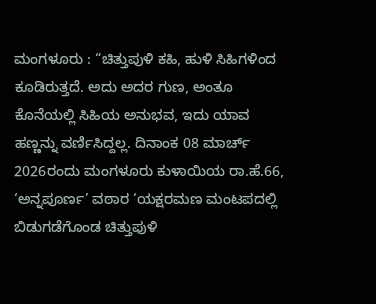ಮಂಗಳೂರು : “ಚಿತ್ತುಪುಳಿ ಕಹಿ, ಹುಳಿ ಸಿಹಿಗಳಿಂದ ಕೂಡಿರುತ್ತದೆ. ಅದು ಅದರ ಗುಣ, ಅಂತೂ ಕೊನೆಯಲ್ಲಿ ಸಿಹಿಯ ಅನುಭವ, ಇದು ಯಾವ ಹಣ್ಣನ್ನು ವರ್ಣಿಸಿದ್ದಲ್ಲ. ದಿನಾಂಕ 08 ಮಾರ್ಚ್ 2026ರಂದು ಮಂಗಳೂರು ಕುಳಾಯಿಯ ರಾ.ಹೆ.66, ‘ಅನ್ನಪೂರ್ಣ’ ವಠಾರ ‘ಯಕ್ಷರಮಣ ಮಂಟಪದಲ್ಲಿ ಬಿಡುಗಡೆಗೊಂಡ ಚಿತ್ತುಪುಳಿ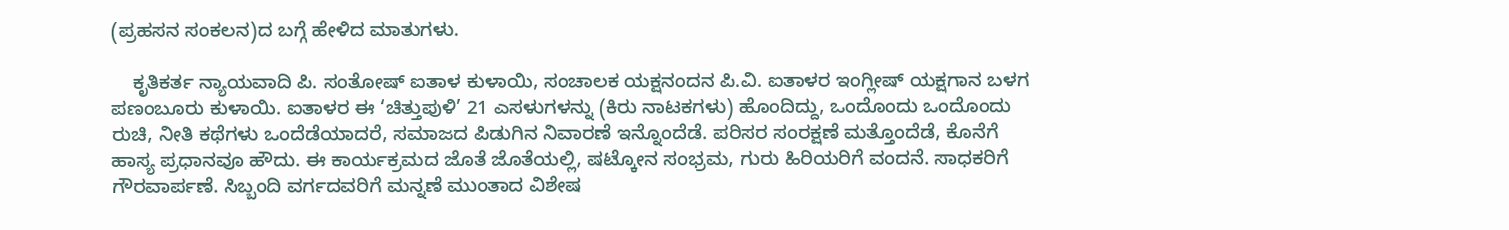(ಪ್ರಹಸನ ಸಂಕಲನ)ದ ಬಗ್ಗೆ ಹೇಳಿದ ಮಾತುಗಳು.

    ಕೃತಿಕರ್ತ ನ್ಯಾಯವಾದಿ ಪಿ. ಸಂತೋಷ್ ಐತಾಳ ಕುಳಾಯಿ, ಸಂಚಾಲಕ ಯಕ್ಷನಂದನ ಪಿ.ವಿ. ಐತಾಳರ ಇಂಗ್ಲೀಷ್ ಯಕ್ಷಗಾನ ಬಳಗ ಪಣಂಬೂರು ಕುಳಾಯಿ. ಐತಾಳರ ಈ ‘ಚಿತ್ತುಪುಳಿ’ 21 ಎಸಳುಗಳನ್ನು (ಕಿರು ನಾಟಕಗಳು) ಹೊಂದಿದ್ದು, ಒಂದೊಂದು ಒಂದೊಂದು ರುಚಿ, ನೀತಿ ಕಥೆಗಳು ಒಂದೆಡೆಯಾದರೆ, ಸಮಾಜದ ಪಿಡುಗಿನ ನಿವಾರಣೆ ಇನ್ನೊಂದೆಡೆ. ಪರಿಸರ ಸಂರಕ್ಷಣೆ ಮತ್ತೊಂದೆಡೆ, ಕೊನೆಗೆ ಹಾಸ್ಯ ಪ್ರಧಾನವೂ ಹೌದು. ಈ ಕಾರ್ಯಕ್ರಮದ ಜೊತೆ ಜೊತೆಯಲ್ಲಿ, ಷಟ್ಕೋನ ಸಂಭ್ರಮ, ಗುರು ಹಿರಿಯರಿಗೆ ವಂದನೆ. ಸಾಧಕರಿಗೆ ಗೌರವಾರ್ಪಣೆ. ಸಿಬ್ಬಂದಿ ವರ್ಗದವರಿಗೆ ಮನ್ನಣೆ ಮುಂತಾದ ವಿಶೇಷ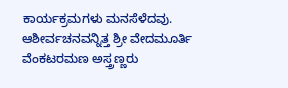ಕಾರ್ಯಕ್ರಮಗಳು ಮನಸೆಳೆದವು. ಆಶೀರ್ವಚನವನ್ನಿತ್ತ ಶ್ರೀ ವೇದಮೂರ್ತಿ ವೆಂಕಟರಮಣ ಅಸ್ತ್ರಣ್ಣರು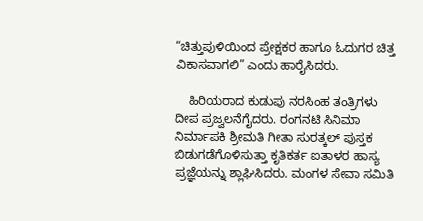“ಚಿತ್ತುಪುಳಿಯಿಂದ ಪ್ರೇಕ್ಷಕರ ಹಾಗೂ ಓದುಗರ ಚಿತ್ತ ವಿಕಾಸವಾಗಲಿ” ಎಂದು ಹಾರೈಸಿದರು.

    ಹಿರಿಯರಾದ ಕುಡುಪು ನರಸಿಂಹ ತಂತ್ರಿಗಳು ದೀಪ ಪ್ರಜ್ವಲನೆಗೈದರು. ರಂಗನಟಿ ಸಿನಿಮಾ ನಿರ್ಮಾಪಕಿ ಶ್ರೀಮತಿ ಗೀತಾ ಸುರತ್ಕಲ್ ಪುಸ್ತಕ ಬಿಡುಗಡೆಗೊಳಿಸುತ್ತಾ ಕೃತಿಕರ್ತ ಐತಾಳರ ಹಾಸ್ಯ ಪ್ರಜ್ಞೆಯನ್ನು ಶ್ಲಾಘಿಸಿದರು. ಮಂಗಳ ಸೇವಾ ಸಮಿತಿ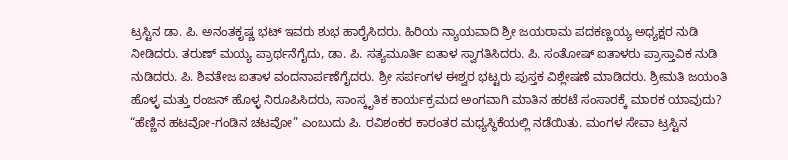ಟ್ರಸ್ಟಿನ ಡಾ. ಪಿ. ಅನಂತಕೃಷ್ಣ ಭಟ್ ಇವರು ಶುಭ ಹಾರೈಸಿದರು. ಹಿರಿಯ ನ್ಯಾಯವಾದಿ ಶ್ರೀ ಜಯರಾಮ ಪದಕಣ್ಣಯ್ಯ ಅಧ್ಯಕ್ಷರ ನುಡಿ ನೀಡಿದರು. ತರುಣ್ ಮಯ್ಯ ಪ್ರಾರ್ಥನೆಗೈದು, ಡಾ. ಪಿ. ಸತ್ಯಮೂರ್ತಿ ಐತಾಳ ಸ್ವಾಗತಿಸಿದರು. ಪಿ. ಸಂತೋಷ್ ಐತಾಳರು ಪ್ರಾಸ್ತಾವಿಕ ನುಡಿ ನುಡಿದರು. ಪಿ. ಶಿವತೇಜ ಐತಾಳ ವಂದನಾರ್ಪಣೆಗೈದರು. ಶ್ರೀ ಸರ್ಪಂಗಳ ಈಶ್ವರ ಭಟ್ಟರು ಪುಸ್ತಕ ವಿಶ್ಲೇಷಣೆ ಮಾಡಿದರು. ಶ್ರೀಮತಿ ಜಯಂತಿ ಹೊಳ್ಳ ಮತ್ತು ರಂಜನ್ ಹೊಳ್ಳ ನಿರೂಪಿಸಿದರು, ಸಾಂಸ್ಕೃತಿಕ ಕಾರ್ಯಕ್ರಮದ ಅಂಗವಾಗಿ ಮಾತಿನ ಹರಟೆ ಸಂಸಾರಕ್ಕೆ ಮಾರಕ ಯಾವುದು? “ಹೆಣ್ಣಿನ ಹಟವೋ-ಗಂಡಿನ ಚಟವೋ” ಎಂಬುದು ಪಿ. ರವಿಶಂಕರ ಕಾರಂತರ ಮಧ್ಯಸ್ಥಿಕೆಯಲ್ಲಿ ನಡೆಯಿತು. ಮಂಗಳ ಸೇವಾ ಟ್ರಸ್ಟಿನ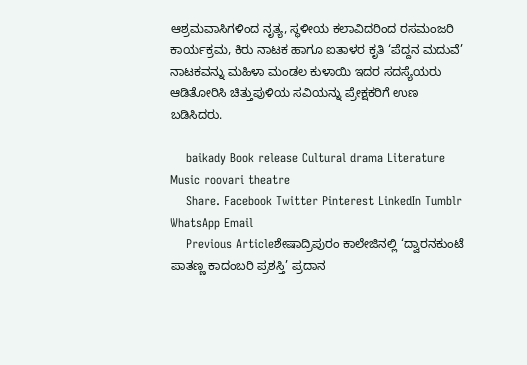ಆಶ್ರಮವಾಸಿಗಳಿಂದ ನೃತ್ಯ, ಸ್ಥಳೀಯ ಕಲಾವಿದರಿಂದ ರಸಮಂಜರಿ ಕಾರ್ಯಕ್ರಮ, ಕಿರು ನಾಟಕ ಹಾಗೂ ಐತಾಳರ ಕೃತಿ ‘ಪೆದ್ದನ ಮದುವೆ’ ನಾಟಕವನ್ನು ಮಹಿಳಾ ಮಂಡಲ ಕುಳಾಯಿ ಇದರ ಸದಸ್ಯೆಯರು ಆಡಿತೋರಿಸಿ ಚಿತ್ತುಪುಳಿಯ ಸವಿಯನ್ನು ಪ್ರೇಕ್ಷಕರಿಗೆ ಉಣ ಬಡಿಸಿದರು.

    baikady Book release Cultural drama Literature Music roovari theatre
    Share. Facebook Twitter Pinterest LinkedIn Tumblr WhatsApp Email
    Previous Articleಶೇಷಾದ್ರಿಪುರಂ ಕಾಲೇಜಿನಲ್ಲಿ ‘ದ್ವಾರನಕುಂಟೆ ಪಾತಣ್ಣ ಕಾದಂಬರಿ ಪ್ರಶಸ್ತಿ’ ಪ್ರದಾನ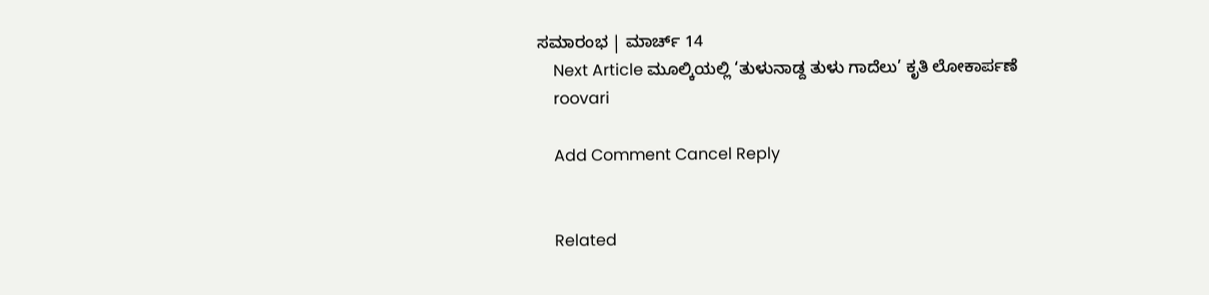ಸಮಾರಂಭ | ಮಾರ್ಚ್ 14
    Next Article ಮೂಲ್ಕಿಯಲ್ಲಿ ‘ತುಳುನಾಡ್ದ ತುಳು ಗಾದೆಲು’ ಕೃತಿ ಲೋಕಾರ್ಪಣೆ
    roovari

    Add Comment Cancel Reply


    Related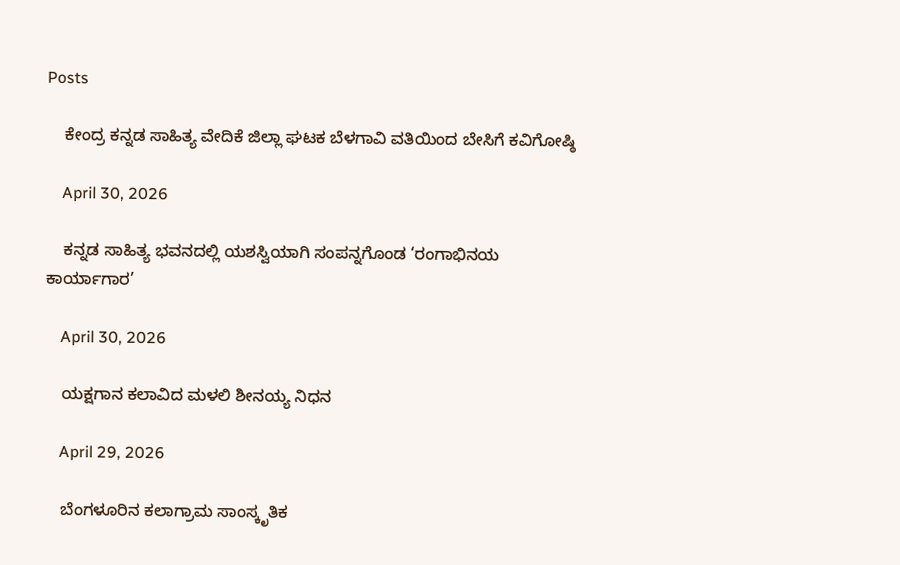Posts

    ಕೇಂದ್ರ ಕನ್ನಡ ಸಾಹಿತ್ಯ ವೇದಿಕೆ ಜಿಲ್ಲಾ ಘಟಕ ಬೆಳಗಾವಿ ವತಿಯಿಂದ ಬೇಸಿಗೆ ಕವಿಗೋಷ್ಠಿ

    April 30, 2026

    ಕನ್ನಡ ಸಾಹಿತ್ಯ ಭವನದಲ್ಲಿ ಯಶಸ್ವಿಯಾಗಿ ಸಂಪನ್ನಗೊಂಡ ‘ರಂಗಾಭಿನಯ ಕಾರ್ಯಾಗಾರ’

    April 30, 2026

    ಯಕ್ಷಗಾನ ಕಲಾವಿದ ಮಳಲಿ ಶೀನಯ್ಯ ನಿಧನ

    April 29, 2026

    ಬೆಂಗಳೂರಿನ ಕಲಾಗ್ರಾಮ ಸಾಂಸ್ಕೃತಿಕ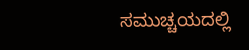ಸಮುಚ್ಚಯದಲ್ಲಿ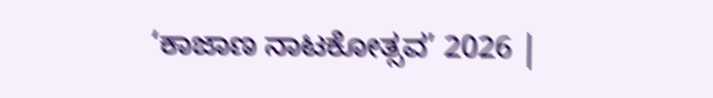‘ಕಾಜಾಣ ನಾಟಕೋತ್ಸವ’ 2026 |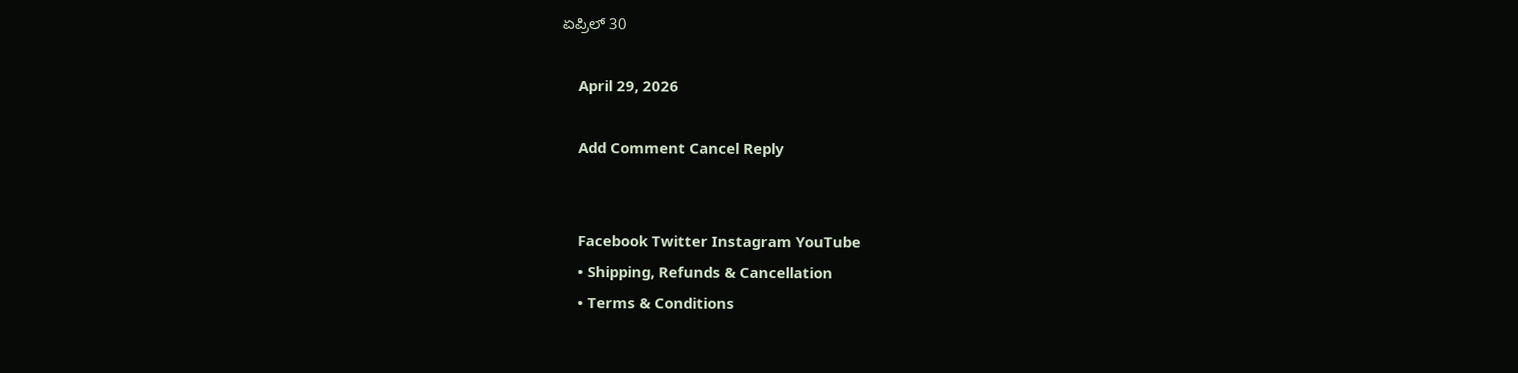ಏಪ್ರಿಲ್ 30

    April 29, 2026

    Add Comment Cancel Reply


    Facebook Twitter Instagram YouTube
    • Shipping, Refunds & Cancellation
    • Terms & Conditions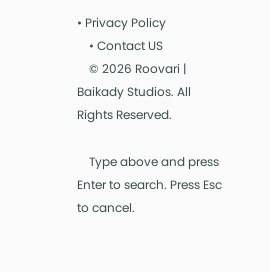• Privacy Policy
    • Contact US
    © 2026 Roovari | Baikady Studios. All Rights Reserved.

    Type above and press Enter to search. Press Esc to cancel.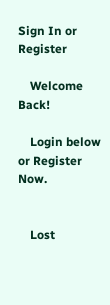Sign In or Register

    Welcome Back!

    Login below or Register Now.


    Lost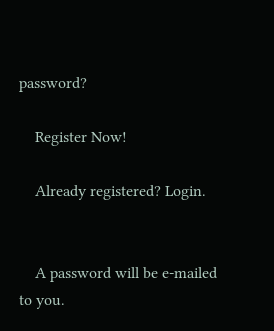password?

    Register Now!

    Already registered? Login.


    A password will be e-mailed to you.